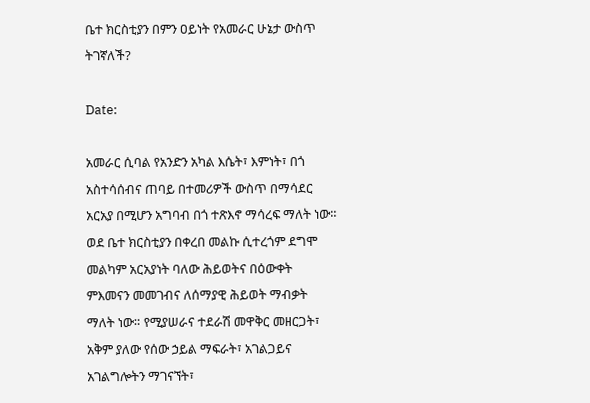ቤተ ክርስቲያን በምን ዐይነት የአመራር ሁኔታ ውስጥ ትገኛለች?

Date:

አመራር ሲባል የአንድን አካል እሴት፣ እምነት፣ በጎ አስተሳሰብና ጠባይ በተመሪዎች ውስጥ በማሳደር አርአያ በሚሆን አግባብ በጎ ተጽእኖ ማሳረፍ ማለት ነው። ወደ ቤተ ክርስቲያን በቀረበ መልኩ ሲተረጎም ደግሞ መልካም አርአያነት ባለው ሕይወትና በዕውቀት ምእመናን መመገብና ለሰማያዊ ሕይወት ማብቃት ማለት ነው። የሚያሠራና ተደራሽ መዋቅር መዘርጋት፣ አቅም ያለው የሰው ኃይል ማፍራት፣ አገልጋይና አገልግሎትን ማገናኘት፣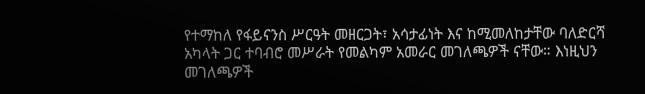የተማከለ የፋይናንስ ሥርዓት መዘርጋት፣ አሳታፊነት እና ከሚመለከታቸው ባለድርሻ አካላት ጋር ተባብሮ መሥራት የመልካም አመራር መገለጫዎች ናቸው። እነዚህን መገለጫዎች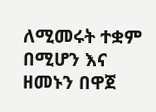ለሚመሩት ተቋም በሚሆን እና ዘመኑን በዋጀ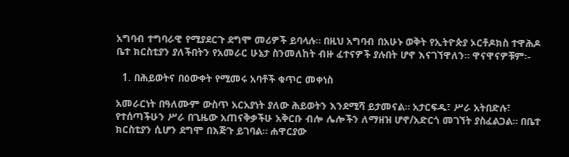አግባብ ተግባራዊ የሚያደርጉ ደግሞ መሪዎች ይባላሉ። በዚህ አግባብ በአሁኑ ወቅት የኢትዮጵያ ኦርቶዶክስ ተዋሕዶ ቤተ ክርስቲያን ያለችበትን የአመራር ሁኔታ ስንመለከት ብዙ ፈተናዎች ያሉበት ሆኖ እናገኘዋለን። ዋናዋናዎቹም፡-

  1. በሕይወትና በዕውቀት የሚመሩ አባቶች ቁጥር መቀነስ

አመራርነት በዓለሙም ውስጥ አርአያነት ያለው ሕይወትን እንደሚሻ ይታመናል። አታርፍዱ፣ ሥራ አትበድሉ፣ የተሰጣችሁን ሥራ በጊዜው አጠናቅቃችሁ አቅርቡ ብሎ ሌሎችን ለማዘዝ ሆኖ/አድርጎ መገኘት ያስፈልጋል። በቤተ ክርስቲያን ሲሆን ደግሞ በእጅጉ ይገባል። ሐዋርያው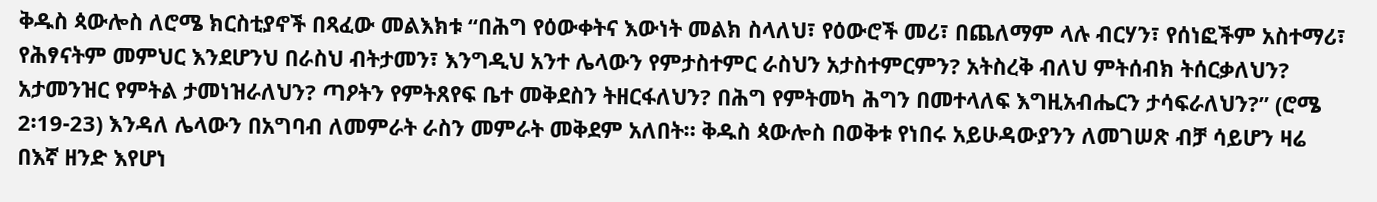ቅዱስ ጳውሎስ ለሮሜ ክርስቲያኖች በጻፈው መልእክቱ “በሕግ የዕውቀትና እውነት መልክ ስላለህ፣ የዕውሮች መሪ፣ በጨለማም ላሉ ብርሃን፣ የሰነፎችም አስተማሪ፣ የሕፃናትም መምህር እንደሆንህ በራስህ ብትታመን፣ እንግዲህ አንተ ሌላውን የምታስተምር ራስህን አታስተምርምን? አትስረቅ ብለህ ምትሰብክ ትሰርቃለህን? አታመንዝር የምትል ታመነዝራለህን? ጣዖትን የምትጸየፍ ቤተ መቅደስን ትዘርፋለህን? በሕግ የምትመካ ሕግን በመተላለፍ እግዚአብሔርን ታሳፍራለህን?” (ሮሜ 2፡19-23) እንዳለ ሌላውን በአግባብ ለመምራት ራስን መምራት መቅደም አለበት። ቅዱስ ጳውሎስ በወቅቱ የነበሩ አይሁዳውያንን ለመገሠጽ ብቻ ሳይሆን ዛሬ በእኛ ዘንድ እየሆነ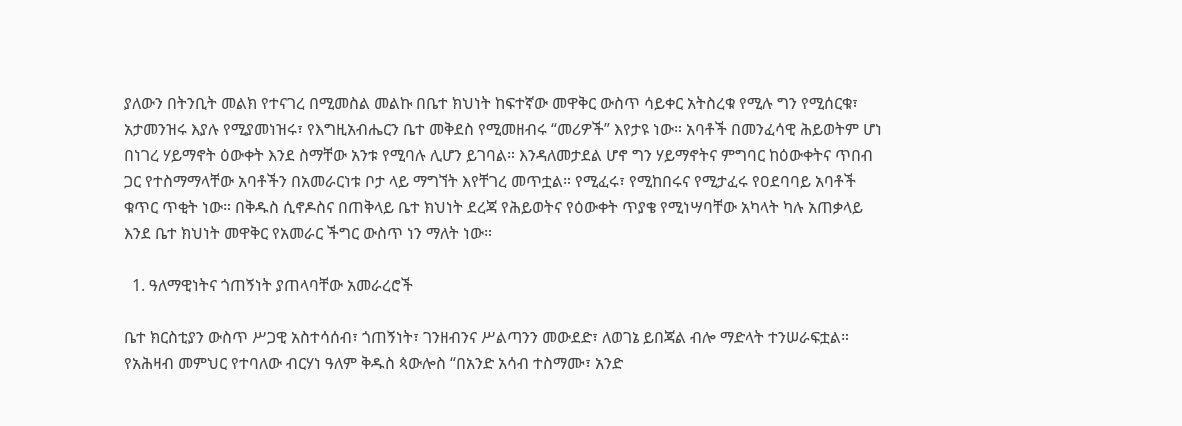ያለውን በትንቢት መልክ የተናገረ በሚመስል መልኩ በቤተ ክህነት ከፍተኛው መዋቅር ውስጥ ሳይቀር አትስረቁ የሚሉ ግን የሚሰርቁ፣ አታመንዝሩ እያሉ የሚያመነዝሩ፣ የእግዚአብሔርን ቤተ መቅደስ የሚመዘብሩ “መሪዎች” እየታዩ ነው። አባቶች በመንፈሳዊ ሕይወትም ሆነ በነገረ ሃይማኖት ዕውቀት እንደ ስማቸው አንቱ የሚባሉ ሊሆን ይገባል። እንዳለመታደል ሆኖ ግን ሃይማኖትና ምግባር ከዕውቀትና ጥበብ ጋር የተስማማላቸው አባቶችን በአመራርነቱ ቦታ ላይ ማግኘት እየቸገረ መጥቷል። የሚፈሩ፣ የሚከበሩና የሚታፈሩ የዐደባባይ አባቶች ቁጥር ጥቂት ነው። በቅዱስ ሲኖዶስና በጠቅላይ ቤተ ክህነት ደረጃ የሕይወትና የዕውቀት ጥያቄ የሚነሣባቸው አካላት ካሉ አጠቃላይ እንደ ቤተ ክህነት መዋቅር የአመራር ችግር ውስጥ ነን ማለት ነው።

  1. ዓለማዊነትና ጎጠኝነት ያጠላባቸው አመራረሮች

ቤተ ክርስቲያን ውስጥ ሥጋዊ አስተሳሰብ፣ ጎጠኝነት፣ ገንዘብንና ሥልጣንን መውደድ፣ ለወገኔ ይበጃል ብሎ ማድላት ተንሠራፍቷል። የአሕዛብ መምህር የተባለው ብርሃነ ዓለም ቅዱስ ጳውሎስ “በአንድ አሳብ ተስማሙ፣ አንድ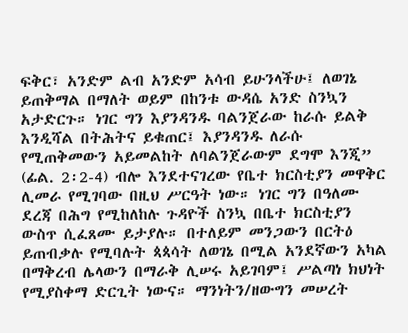ፍቅር፣ አንድም ልብ አንድም አሳብ ይሁንላችሁ፤ ለወገኔ ይጠቅማል በማለት ወይም በከንቱ ውዳሴ አንድ ስንኳን አታድርጉ። ነገር ግን እያንዳንዱ ባልንጀራው ከራሱ ይልቅ እንዲሻል በትሕትና ይቁጠር፤ እያንዳንዱ ለራሱ የሚጠቅመውን አይመልከት ለባልንጀራውም ደግሞ እንጂ” (ፊል. 2፡2-4) ብሎ እንደተናገረው የቤተ ክርስቲያን መዋቅር ሊመራ የሚገባው በዚህ ሥርዓት ነው። ነገር ግን በዓለሙ ደረጃ በሕግ የሚከለከሉ ጉዳዮች ስንኳ በቤተ ክርስቲያን ውስጥ ሲፈጸሙ ይታያሉ። በተለይም መንጋውን በርትዕ ይጠብቃሉ የሚባሉት ጳጳሳት ለወገኔ በሚል አንደኛውን አካል በማቅረብ ሌላውን በማራቅ ሊሠሩ አይገባም፤ ሥልጣነ ክህነት የሚያስቀማ ድርጊት ነውና። ማንነትን/ዘውግን መሠረት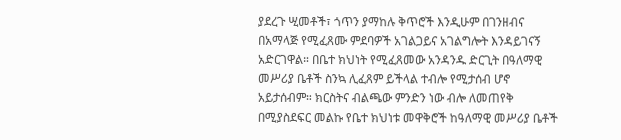ያደረጉ ሢመቶች፣ ጎጥን ያማከሉ ቅጥሮች እንዲሁም በገንዘብና በአማላጅ የሚፈጸሙ ምደባዎች አገልጋይና አገልግሎት እንዳይገናኝ አድርገዋል። በቤተ ክህነት የሚፈጸመው አንዳንዱ ድርጊት በዓለማዊ መሥሪያ ቤቶች ስንኳ ሊፈጸም ይችላል ተብሎ የሚታሰብ ሆኖ አይታሰብም። ክርስትና ብልጫው ምንድን ነው ብሎ ለመጠየቅ በሚያስደፍር መልኩ የቤተ ክህነቱ መዋቅሮች ከዓለማዊ መሥሪያ ቤቶች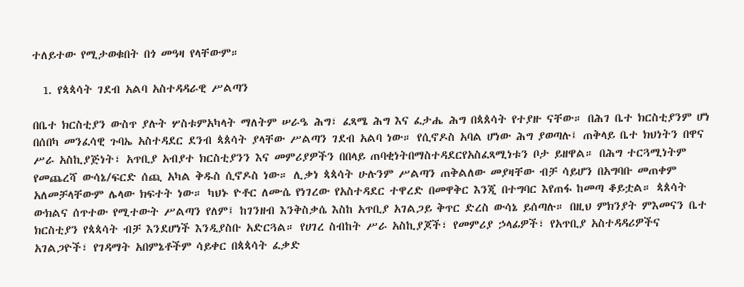ተለይተው የሚታወቁበት በጎ መዓዛ የላቸውም።

  1. የጳጳሳት ገደብ አልባ አስተዳዳራዊ ሥልጣን

በቤተ ክርስቲያን ውስጥ ያሉት ሦስቱምአካላት ማለትም ሠራዔ ሕግ፣ ፈጻሜ ሕግ እና ፈታሔ ሕግ በጳጰሳት የተያዙ ናቸው። በሕገ ቤተ ክርስቲያንም ሆነ በሰበካ መንፈሳዊ ጉባኤ አስተዳደር ደንብ ጳጰሳት ያላቸው ሥልጣን ገደብ አልባ ነው። የሲኖዶስ አባል ሆነው ሕግ ያወጣሉ፤ ጠቅላይ ቤተ ክህነትን በዋና ሥራ አስኪያጅነት፣ አጥቢያ አብያተ ክርስቲያንን እና መምሪያዎችን በበላይ ጠባቂነትበማስተዳደርየአስፈጻሚነቱን ቦታ ይዘዋል። በሕግ ተርጓሚነትም የመጨረሻ ውሳኔ/ፍርድ ሰጪ አካል ቅዱስ ሲኖዶስ ነው። ሊቃነ ጳጳሳት ሁሉንም ሥልጣን ጠቅልለው መያዛቸው ብቻ ሳይሆን በአግባቡ መጠቀም አለመቻላቸውም ሌላው ክፍተት ነው። ካህኑ ዮቶር ለሙሴ የነገረው የአስተዳደር ተዋረድ በመዋቅር እንጂ በተግባር እየጠፋ ከመጣ ቆይቷል። ጳጰሳት ውክልና ሰጥተው የሚተውት ሥልጣን የለም፤ ከገንዘብ እንቅስቃሴ እስከ አጥቢያ አገልጋይ ቅጥር ድረስ ውሳኔ ይሰጣሉ። በዚህ ምክንያት ምእመናን ቤተ ክርስቲያን የጳጳሳት ብቻ እንደሆነች እንዲያስቡ አድርጓል። የሀገረ ስብከት ሥራ አስኪያጆች፣ የመምሪያ ኃላፊዎች፣ የአጥቢያ አስተዳዳሪዎችና አገልጋዮች፣ የገዳማት አበምኔቶችም ሳይቀር በጳጳሳት ፈቃድ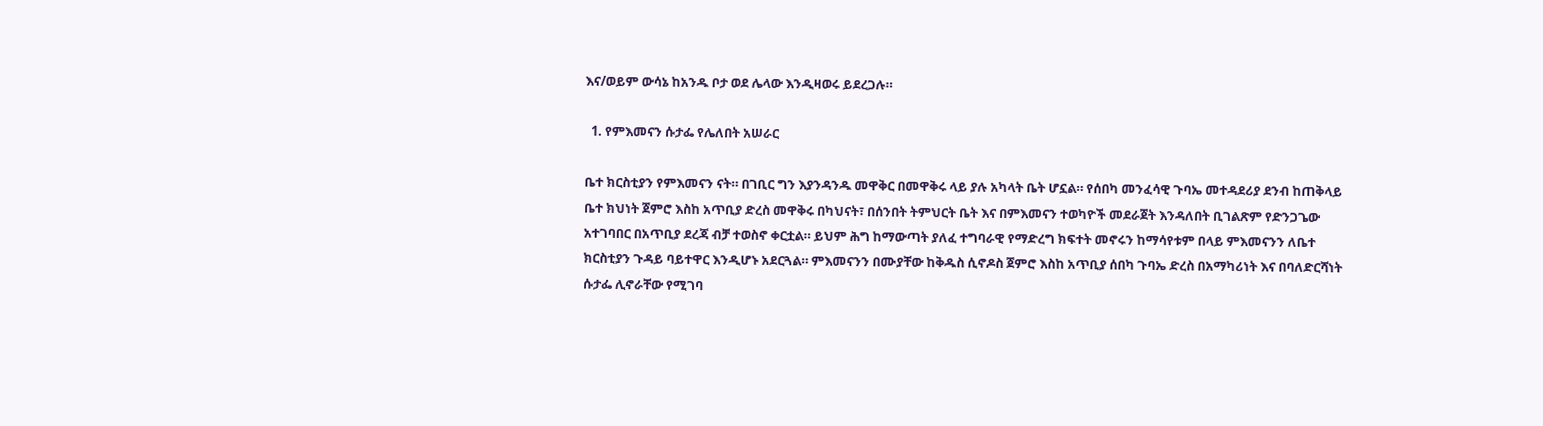እና/ወይም ውሳኔ ከአንዱ ቦታ ወደ ሌላው እንዲዛወሩ ይደረጋሉ።

  1. የምእመናን ሱታፌ የሌለበት አሠራር

ቤተ ክርስቲያን የምእመናን ናት። በገቢር ግን እያንዳንዱ መዋቅር በመዋቅሩ ላይ ያሉ አካላት ቤት ሆኗል። የሰበካ መንፈሳዊ ጉባኤ መተዳደሪያ ደንብ ከጠቅላይ ቤተ ክህነት ጀምሮ እስከ አጥቢያ ድረስ መዋቅሩ በካህናት፣ በሰንበት ትምህርት ቤት እና በምእመናን ተወካዮች መደራጀት እንዳለበት ቢገልጽም የድንጋጌው አተገባበር በአጥቢያ ደረጃ ብቻ ተወስኖ ቀርቷል። ይህም ሕግ ከማውጣት ያለፈ ተግባራዊ የማድረግ ክፍተት መኖሩን ከማሳየቱም በላይ ምእመናንን ለቤተ ክርስቲያን ጉዳይ ባይተዋር እንዲሆኑ አደርጓል። ምእመናንን በሙያቸው ከቅዱስ ሲኖዶስ ጀምሮ እስከ አጥቢያ ሰበካ ጉባኤ ድረስ በአማካሪነት እና በባለድርሻነት ሱታፌ ሊኖራቸው የሚገባ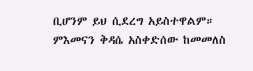ቢሆንም ይህ ሲደረግ አይስተዋልም። ምእመናን ቅዳሴ አስቀድሰው ከመመለስ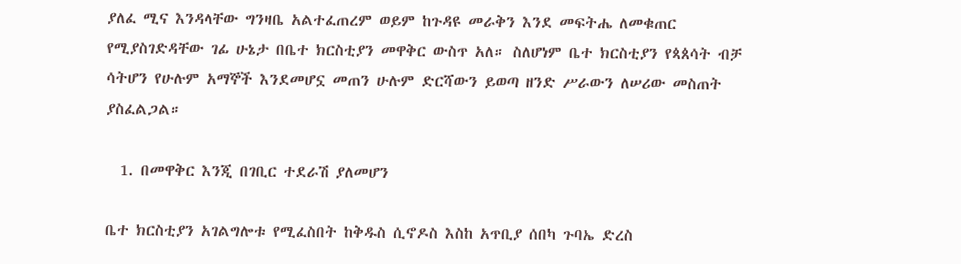ያለፈ ሚና እንዳላቸው ግንዛቤ አልተፈጠረም ወይም ከጉዳዩ መራቅን እንደ መፍትሔ ለመቁጠር የሚያስገድዳቸው ገፊ ሁኔታ በቤተ ክርስቲያን መዋቅር ውስጥ አለ። ስለሆነም ቤተ ክርስቲያን የጳጰሳት ብቻ ሳትሆን የሁሉም አማኞች እንደመሆኗ መጠን ሁሉም ድርሻውን ይወጣ ዘንድ ሥራውን ለሠሪው መስጠት ያስፈልጋል።

  1. በመዋቅር እንጂ በገቢር ተደራሽ ያለመሆን

ቤተ ክርስቲያን አገልግሎቱ የሚፈስበት ከቅዱስ ሲኖዶስ እስከ አጥቢያ ሰበካ ጉባኤ ድረስ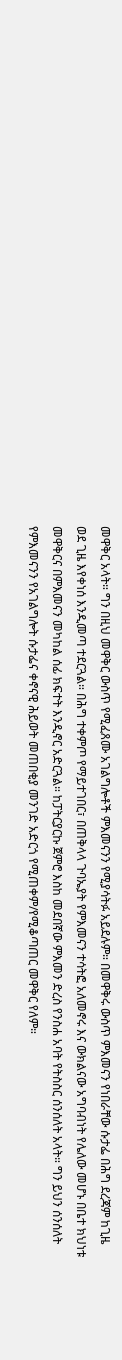መዋቅር አላት። ግን በዚህ መዋቅር ውስጥ የሚፈጸሙ አገልግሎቶች ምእመናንን የሚያሳትፉ አይደሉም። በመዋቅሩ ውስጥ ምእመናን የነበራቸው ሱታፌ በሕግ ደረጃም ከጊዜ ወደ ጊዜ እየቀነሰ እንዲመጣ ተደርጓል። በሕግ ተቀምጦ የማይተገበር፣ በጠቅላላ ጉባኤያት የምእመናን ተሳትፎ አለመኖሩ እና ውክልናው አግባብነት የሌለው መሆኑ በቤተ ክህነቱ መዋቅርና በምእመናን መካከል ሰፊ ክፍተት እንዲኖር አድርጓል። ከፓትርያርኩ ጀምሮ እስከ መደበኛው ምእመን ድረስ የንስሐ አባት የትስስር ሰንሰለት አላት። ግን ይህን ሰንሰለት የምእመናንን የአገልግሎት ሱታፌና ቀኖናዊ ሕይወት መጠበቂያ መንገድ አድርጎ የሚጠቀም/የሚቆጣጠር መዋቅር የለም።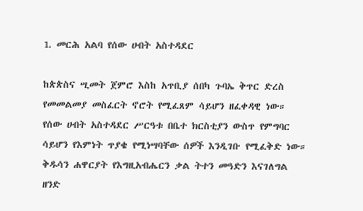1. መርሕ አልባ የሰው ሀብት አስተዳደር

ከጵጵስና ሢመት ጀምሮ እስከ አጥቢያ ሰበካ ጉባኤ ቅጥር ድረስ የመመልመያ መስፈርት ኖሮት የሚፈጸም ሳይሆን ዘፈቀዳዊ ነው። የሰው ሀብት አስተዳደር ሥርዓቱ በቤተ ክርስቲያን ውስጥ የምግባር ሳይሆን የእምነት ጥያቄ የሚነሣባቸው ሰዎች እንዲገቡ የሚፈቅድ ነው። ቅዱሳን ሐዋርያት የእግዚአብሔርን ቃል ትተን መዓድን እናገለግል ዘንድ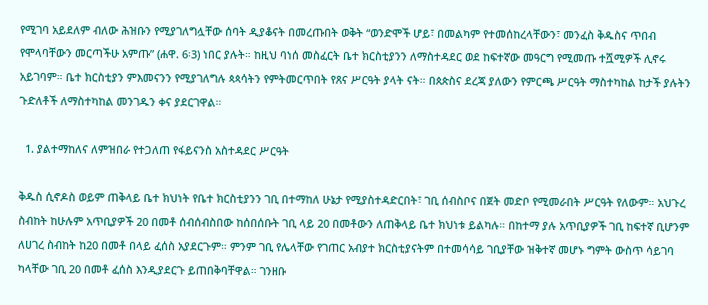የሚገባ አይደለም ብለው ሕዝቡን የሚያገለግሏቸው ሰባት ዲያቆናት በመረጡበት ወቅት “ወንድሞች ሆይ፣ በመልካም የተመሰከረላቸውን፣ መንፈስ ቅዱስና ጥበብ የሞላባቸውን መርጣችሁ አምጡ” (ሐዋ. 6፡3) ነበር ያሉት። ከዚህ ባነሰ መስፈርት ቤተ ክርስቲያንን ለማስተዳደር ወደ ከፍተኛው መዓርግ የሚመጡ ተሿሚዎች ሊኖሩ አይገባም። ቤተ ክርስቲያን ምእመናንን የሚያገለግሉ ጳጳሳትን የምትመርጥበት የጸና ሥርዓት ያላት ናት። በጰጵስና ደረጃ ያለውን የምርጫ ሥርዓት ማስተካከል ከታች ያሉትን ጉድለቶች ለማስተካከል መንገዱን ቀና ያደርገዋል።

  1. ያልተማከለና ለምዝበራ የተጋለጠ የፋይናንስ አስተዳደር ሥርዓት

ቅዱስ ሲኖዶስ ወይም ጠቅላይ ቤተ ክህነት የቤተ ክርስቲያንን ገቢ በተማከለ ሁኔታ የሚያስተዳድርበት፣ ገቢ ሰብስቦና በጀት መድቦ የሚመራበት ሥርዓት የለውም። አህጉረ ስብከት ከሁሉም አጥቢያዎች 20 በመቶ ሰብሰብስበው ከሰበሰቡት ገቢ ላይ 20 በመቶውን ለጠቅላይ ቤተ ክህነቱ ይልካሉ። በከተማ ያሉ አጥቢያዎች ገቢ ከፍተኛ ቢሆንም ለሀገረ ስብከት ከ20 በመቶ በላይ ፈሰስ አያደርጉም። ምንም ገቢ የሌላቸው የገጠር አብያተ ክርስቲያናትም በተመሳሳይ ገቢያቸው ዝቅተኛ መሆኑ ግምት ውስጥ ሳይገባ ካላቸው ገቢ 20 በመቶ ፈሰስ እንዲያደርጉ ይጠበቅባቸዋል። ገንዘቡ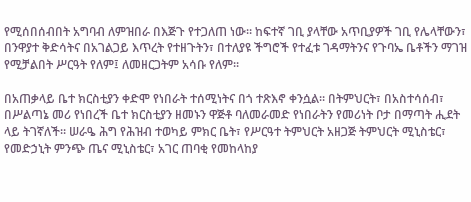የሚሰበሰብበት አግባብ ለምዝበራ በእጅጉ የተጋለጠ ነው። ከፍተኛ ገቢ ያላቸው አጥቢያዎች ገቢ የሌላቸውን፣ በንዋያተ ቅድሳትና በአገልጋይ እጥረት የተዘጉትን፣ በተለያዩ ችግሮች የተፈቱ ገዳማትንና የጉባኤ ቤቶችን ማገዝ የሚቻልበት ሥርዓት የለም፤ ለመዘርጋትም አሳቡ የለም።

በአጠቃላይ ቤተ ክርስቲያን ቀድሞ የነበራት ተሰሚነትና በጎ ተጽእኖ ቀንሷል። በትምህርት፣ በአስተሳሰብ፣ በሥልጣኔ መሪ የነበረች ቤተ ክርስቲያን ዘመኑን ዋጅቶ ባለመራመድ የነበራትን የመሪነት ቦታ በማጣት ሒደት ላይ ትገኛለች። ሠራዔ ሕግ የሕዝብ ተወካይ ምክር ቤት፣ የሥርዓተ ትምህርት አዘጋጅ ትምህርት ሚኒስቴር፣ የመድኃኒት ምንጭ ጤና ሚኒስቴር፣ አገር ጠባቂ የመከላከያ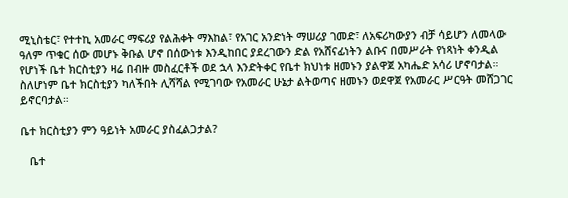ሚኒስቴር፣ የተተኪ አመራር ማፍሪያ የልሕቀት ማእከል፣ የአገር አንድነት ማሠሪያ ገመድ፣ ለአፍሪካውያን ብቻ ሳይሆን ለመላው ዓለም ጥቁር ሰው መሆኑ ቅቡል ሆኖ በሰውነቱ እንዲከበር ያደረገውን ድል የአሸናፊነትን ልቡና በመሥራት የነጻነት ቀንዲል የሆነች ቤተ ክርስቲያን ዛሬ በብዙ መስፈርቶች ወደ ኋላ እንድትቀር የቤተ ክህነቱ ዘመኑን ያልዋጀ አካሔድ አሳሪ ሆኖባታል። ስለሆነም ቤተ ክርስቲያን ካለችበት ሊሻሻል የሚገባው የአመራር ሁኔታ ልትወጣና ዘመኑን ወደዋጀ የአመራር ሥርዓት መሸጋገር ይኖርባታል።

ቤተ ክርስቲያን ምን ዓይነት አመራር ያስፈልጋታል?

   ቤተ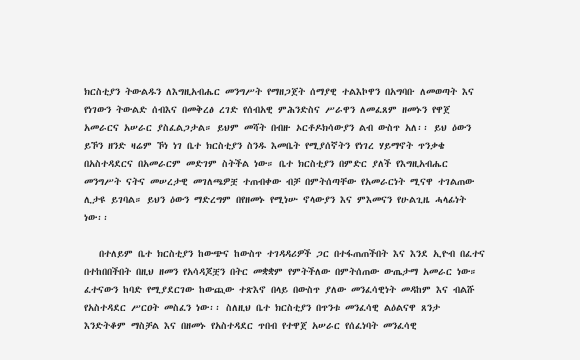ክርስቲያን ትውልዱን ለእግዚአብሔር መንግሥት የማዘጋጀት ሰማያዊ ተልእኮዋን በአግባቡ ለመወጣት እና የነገውን ትውልድ ሰብእና በመቅረፅ ረገድ የሰብአዊ ምሕንድስና ሥራዋን ለመፈጸም ዘመኑን የዋጀ አመራርና አሠራር ያስፈልጋታል። ይህም መሻት በብዙ ኦርቶዶክሳውያን ልብ ውስጥ አለ፡፡ ይህ ዕውን ይኾን ዘንድ ዛሬም ኾነ ነገ ቤተ ክርስቲያን ስንዱ እመቤት የሚያሰኛትን የነገረ ሃይማኖት ጥንቃቄ በአስተዳደርና በአመራርም መድገም ስትችል ነው። ቤተ ክርስቲያን በምድር ያለች የእግዚአብሔር መንግሥት ናትና መሠረታዊ መገለጫዎቿ ተጠብቀው ብቻ በምትሰጣቸው የአመራርነት ሚናዋ ተገልጠው ሊታዩ ይገባል። ይህን ዕውን ማድረግም በየዘመኑ የሚነሡ ኖላውያን እና ምእመናን የሁልጊዜ ሓላፊነት ነው፡፡

   በተለይም ቤተ ክርስቲያን ከውጭና ከውስጥ ተገዳዳሪዎች ጋር በተፋጠጠችበት እና እንደ ኢዮብ በፈተና በተከበበችበት በዚህ ዘመን የአሳዳጆቿን በትር መቋቋም የምትችለው በምትሰጠው ውጤታማ አመራር ነው። ፈተናውን ከባድ የሚያደርገው ከውጪው ተጽእኖ በላይ በውስጥ ያለው መንፈሳዊነት መዳከም እና ብልሹ የአስተዳደር ሥርዐት መስፈን ነው፡፡ ስለዚህ ቤተ ክርስቲያን በጥንቱ መንፈሳዊ ልዕልናዋ ጸንታ እንድትቆም ማስቻል እና በዘመኑ የአስተዳደር ጥበብ የተዋጀ አሠራር የሰፈነባት መንፈሳዊ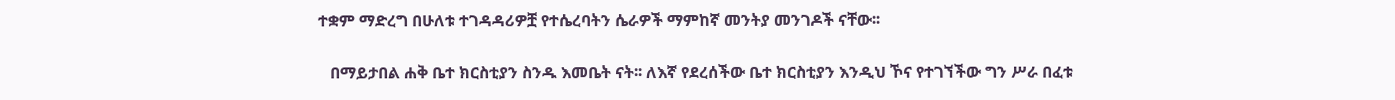ተቋም ማድረግ በሁለቱ ተገዳዳሪዎቿ የተሴረባትን ሴራዎች ማምከኛ መንትያ መንገዶች ናቸው፡፡

   በማይታበል ሐቅ ቤተ ክርስቲያን ስንዱ እመቤት ናት፡፡ ለእኛ የደረሰችው ቤተ ክርስቲያን እንዲህ ኾና የተገኘችው ግን ሥራ በፈቱ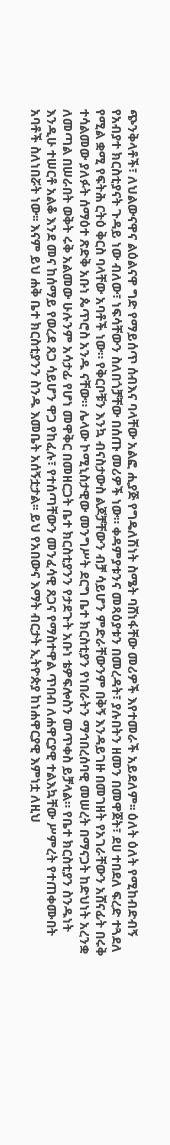ጭንቅላቶች፣ ለህልውናዋና ልዕልናዋ ግድ የማይሰጥ ሰብእና ባላቸው አልፎ ሒያጅ የግዴለሽነት ስሜት ባሸነፋቸው መሪዎች እየተመራች አይደለም፡፡ ዕለት ዕለት የሚከብድብኝ የአብያተ ክርስቲያናት ጉዳይ ነው ብለው፣ ነፍሳቸውን ስለበጎቻቸው በሰጡ መሪዎች ነው። ቀዳምያቱንና መጻዕያቱን በመረዳት፣ ያሉበትን ዘመን በመዋጀት፣ ደሀ ተበደለ ፍረድ ተጓደለ የሚል ቋሚ የፍትሕ ርትዕ ቅርስ ባላቸው አባቶች ነው። የቅርቦቹን እንኳ ብናስታውስ ልጆቻቸውን ብቻ ሳይሆን ምድራቸውንም በቅኝ እንዳይገዙ በመገዘት የአገራቸውን አሸናፊት በሩቅ ተሳልመው ያለፉት ሰማዕተ ጽድቅ አቡነ ጴጥሮስ አንዱ ናቸው። ሌላው ኮሚኒስታዊው መንግሥት ደርግ ቤተ ክርስቲያን የነበራትን ማኅበረሰባዊ መሠረት በማናጋት ከድህነት አረንቋ ለመጣል በሠራበት ወቅት ሩቅ አልመው ሁሉንም አሳታፊ የሆነ መዋቅር በመዘርጋት ቤተ ክርስቲያንን የታደጉት አቡነ ቴዎፍሎስን መጥቀስ ይቻላል። የቤተ ክርስቲያን ስንዱነት እንዲሁ ተሠርቶ አልቆ እንደ መና ከሰማይ የወረደ ጸጋ ሳይሆን ዋጋ የከፈሉ፣ የተሰጣቸውን መንፈሳዊ ጸጋና የማስተዋል ጥበብ ለሐዋርያዊ ተልእኳቸው ሥምረት የተጠቀሙበት አባቶች ስለነበሯት ነው፡፡ እናም ይህ ሐቅ ቤተ ክርስቲያንን ስንዱ እመቤት አሰኝቷታል፡፡ ይህ የአበውና እማት ብርታት ኢትዮጵያ ከነሐዋርያዊ እምነቷ ለዚህ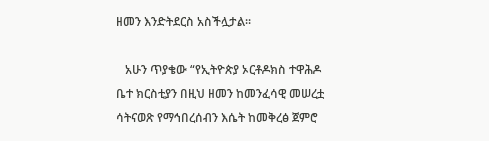ዘመን እንድትደርስ አስችሏታል፡፡

   አሁን ጥያቄው “የኢትዮጵያ ኦርቶዶክስ ተዋሕዶ ቤተ ክርስቲያን በዚህ ዘመን ከመንፈሳዊ መሠረቷ ሳትናወጽ የማኅበረሰብን እሴት ከመቅረፅ ጀምሮ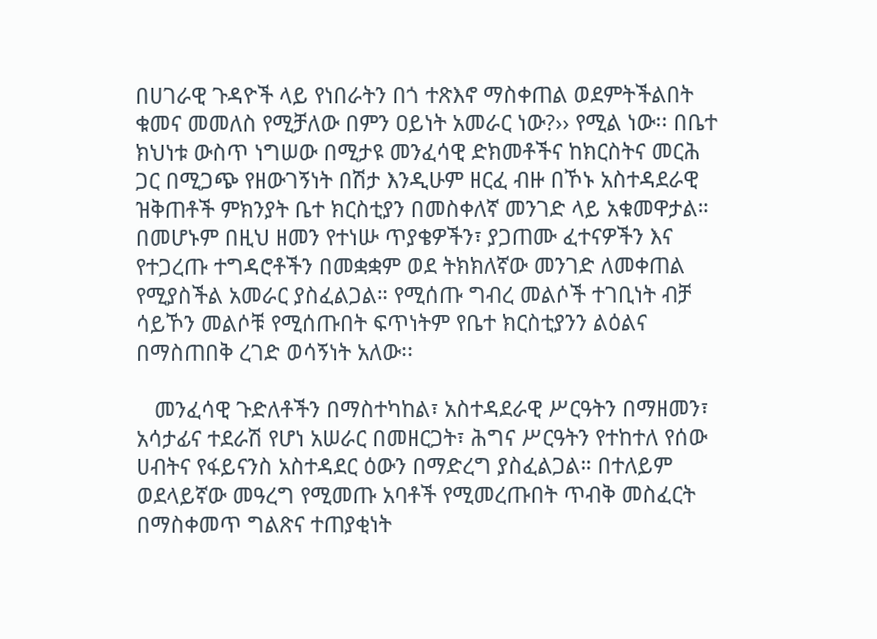በሀገራዊ ጉዳዮች ላይ የነበራትን በጎ ተጽእኖ ማስቀጠል ወደምትችልበት ቁመና መመለስ የሚቻለው በምን ዐይነት አመራር ነው?›› የሚል ነው፡፡ በቤተ ክህነቱ ውስጥ ነግሠው በሚታዩ መንፈሳዊ ድክመቶችና ከክርስትና መርሕ ጋር በሚጋጭ የዘውገኝነት በሽታ እንዲሁም ዘርፈ ብዙ በኾኑ አስተዳደራዊ ዝቅጠቶች ምክንያት ቤተ ክርስቲያን በመስቀለኛ መንገድ ላይ አቁመዋታል። በመሆኑም በዚህ ዘመን የተነሡ ጥያቄዎችን፣ ያጋጠሙ ፈተናዎችን እና የተጋረጡ ተግዳሮቶችን በመቋቋም ወደ ትክክለኛው መንገድ ለመቀጠል የሚያስችል አመራር ያስፈልጋል። የሚሰጡ ግብረ መልሶች ተገቢነት ብቻ ሳይኾን መልሶቹ የሚሰጡበት ፍጥነትም የቤተ ክርስቲያንን ልዕልና በማስጠበቅ ረገድ ወሳኝነት አለው፡፡

   መንፈሳዊ ጉድለቶችን በማስተካከል፣ አስተዳደራዊ ሥርዓትን በማዘመን፣ አሳታፊና ተደራሽ የሆነ አሠራር በመዘርጋት፣ ሕግና ሥርዓትን የተከተለ የሰው ሀብትና የፋይናንስ አስተዳደር ዕውን በማድረግ ያስፈልጋል። በተለይም ወደላይኛው መዓረግ የሚመጡ አባቶች የሚመረጡበት ጥብቅ መስፈርት በማስቀመጥ ግልጽና ተጠያቂነት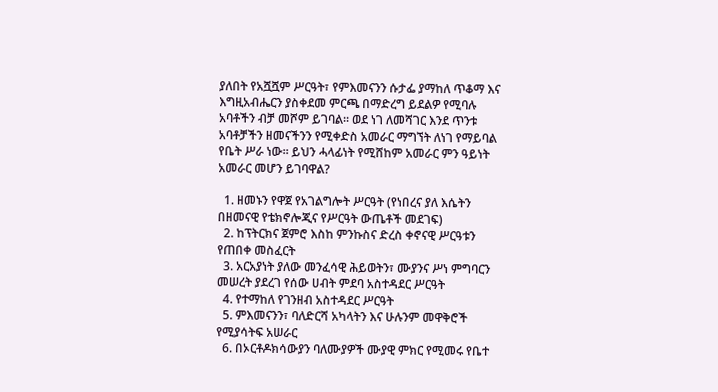ያለበት የአሿሿም ሥርዓት፣ የምእመናንን ሱታፌ ያማከለ ጥቆማ እና እግዚአብሔርን ያስቀደመ ምርጫ በማድረግ ይደልዎ የሚባሉ አባቶችን ብቻ መሾም ይገባል። ወደ ነገ ለመሻገር እንደ ጥንቱ አባቶቻችን ዘመናችንን የሚቀድስ አመራር ማግኘት ለነገ የማይባል የቤት ሥራ ነው፡፡ ይህን ሓላፊነት የሚሸከም አመራር ምን ዓይነት አመራር መሆን ይገባዋል?

  1. ዘመኑን የዋጀ የአገልግሎት ሥርዓት (የነበረና ያለ እሴትን በዘመናዊ የቴክኖሎጂና የሥርዓት ውጤቶች መደገፍ)
  2. ከፕትርክና ጀምሮ እስከ ምንኩስና ድረስ ቀኖናዊ ሥርዓቱን የጠበቀ መስፈርት
  3. አርአያነት ያለው መንፈሳዊ ሕይወትን፣ ሙያንና ሥነ ምግባርን መሠረት ያደረገ የሰው ሀብት ምደባ አስተዳደር ሥርዓት
  4. የተማከለ የገንዘብ አስተዳደር ሥርዓት
  5. ምእመናንን፣ ባለድርሻ አካላትን እና ሁሉንም መዋቅሮች የሚያሳትፍ አሠራር
  6. በኦርቶዶክሳውያን ባለሙያዎች ሙያዊ ምክር የሚመሩ የቤተ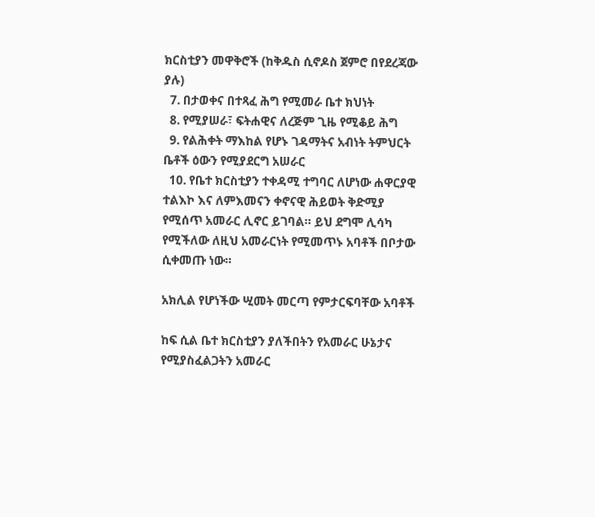ክርስቲያን መዋቅሮች (ከቅዱስ ሲኖዶስ ጀምሮ በየደረጃው ያሉ)
  7. በታወቀና በተጻፈ ሕግ የሚመራ ቤተ ክህነት
  8. የሚያሠራ፣ ፍትሐዊና ለረጅም ጊዜ የሚቆይ ሕግ
  9. የልሕቀት ማእከል የሆኑ ገዳማትና አብነት ትምህርት ቤቶች ዕውን የሚያደርግ አሠራር
  10. የቤተ ክርስቲያን ተቀዳሚ ተግባር ለሆነው ሐዋርያዊ ተልእኮ እና ለምእመናን ቀኖናዊ ሕይወት ቅድሚያ የሚሰጥ አመራር ሊኖር ይገባል። ይህ ደግሞ ሊሳካ የሚችለው ለዚህ አመራርነት የሚመጥኑ አባቶች በቦታው ሲቀመጡ ነው።

አክሊል የሆነችው ሢመት መርጣ የምታርፍባቸው አባቶች

ከፍ ሲል ቤተ ክርስቲያን ያለችበትን የአመራር ሁኔታና የሚያስፈልጋትን አመራር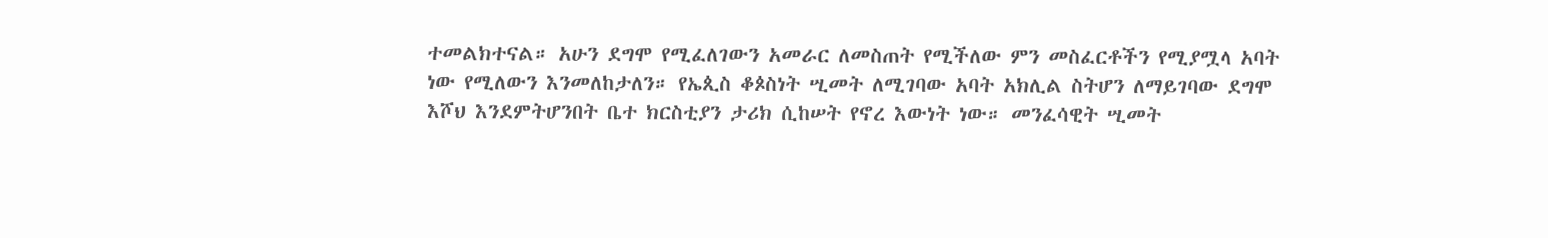ተመልክተናል። አሁን ደግሞ የሚፈለገውን አመራር ለመስጠት የሚችለው ምን መስፈርቶችን የሚያሟላ አባት ነው የሚለውን እንመለከታለን። የኤጲስ ቆጶስነት ሢመት ለሚገባው አባት አክሊል ስትሆን ለማይገባው ደግሞ እሾህ እንደምትሆንበት ቤተ ክርስቲያን ታሪክ ሲከሠት የኖረ እውነት ነው። መንፈሳዊት ሢመት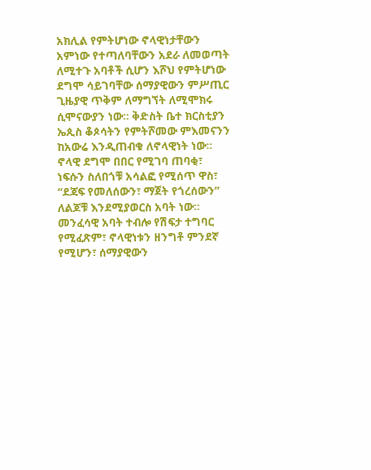አክሊል የምትሆነው ኖላዊነታቸውን አምነው የተጣለባቸውን አደራ ለመወጣት ለሚተጉ አባቶች ሲሆን እሾህ የምትሆነው ደግሞ ሳይገባቸው ሰማያዊውን ምሥጢር ጊዜያዊ ጥቅም ለማግኘት ለሚሞክሩ ሲሞናውያን ነው። ቅድስት ቤተ ክርስቲያን ኤጲስ ቆጶሳትን የምትሾመው ምእመናንን ከአውሬ እንዲጠብቁ ለኖላዊነት ነው። ኖላዊ ደግሞ በበር የሚገባ ጠባቂ፣ ነፍሱን ስለበጎቹ አሳልፎ የሚሰጥ ዋስ፣ “ደጃፍ የመለሰውን፣ ማጀት የጎረሰውን” ለልጆቹ እንደሚያወርስ አባት ነው። መንፈሳዊ አባት ተብሎ የሽፍታ ተግባር የሚፈጽም፣ ኖላዊነቱን ዘንግቶ ምንደኛ የሚሆን፣ ሰማያዊውን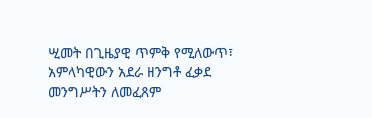ሢመት በጊዜያዊ ጥምቅ የሚለውጥ፣ አምላካዊውን አደራ ዘንግቶ ፈቃደ መንግሥትን ለመፈጸም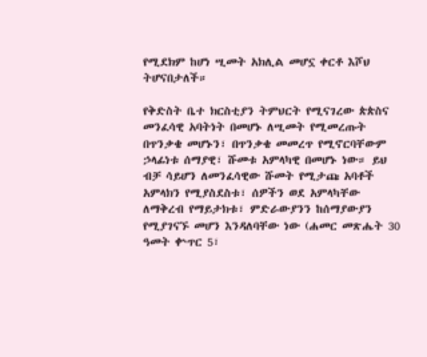የሚደክም ከሆነ ሢመት አክሊል መሆኗ ቀርቶ እሾህ ትሆናበታለች።

የቅድስት ቤተ ክርስቲያን ትምህርት የሚናገረው ጵጵስና መንፈሳዊ አባትነት በመሆኑ ለሢመት የሚመረጡት በጥንቃቄ መሆኑን፣ በጥንቃቄ መመረጥ የሚኖርባቸውም ኃላፊነቱ ሰማያዊ፣ ሹመቱ አምላካዊ በመሆኑ ነው። ይህ ብቻ ሳይሆን ለመንፈሳዊው ሹመት የሚታጩ አባቶች አምላክን የሚያስደስቱ፣ ሰዎችን ወደ አምላካቸው ለማቅረብ የማይታክቱ፣ ምድራውያንን ከሰማያውያን የሚያገናኙ መሆን እንዳለባቸው ነው (ሐመር መጽሔት 30 ዓመት ቍጥር 5፣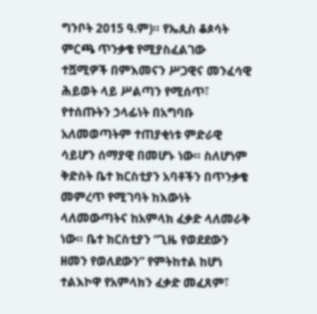ግንቦት 2015 ዓ.ም)። የኤጲስ ቆጶሳት ምርጫ ጥንቃቄ የሚያስፈልገው ተሿሚዎች በምእመናን ሥጋዊና መንፈሳዊ ሕይወት ላይ ሥልጣን የሚሰጥ፣ የተሰጡትን ኃላፊነት በአግባቡ አለመወጣትም ተጠያቂነቱ ምድራዊ ሳይሆን ሰማያዊ በመሆኑ ነው። ስለሆነም ቅድስት ቤተ ክርስቲያን አባቶችን በጥንቃቄ መምረጥ የሚገባት ከእውነት ላለመውጣትና ከአምላክ ፈቃድ ላለመራቅ ነው። ቤተ ክርስቲያን “ጊዜ የወደደውን ዘመን የወለደውን” የምትከተል ከሆነ ተልእኮዋ የአምላክን ፈቃድ መፈጸም፣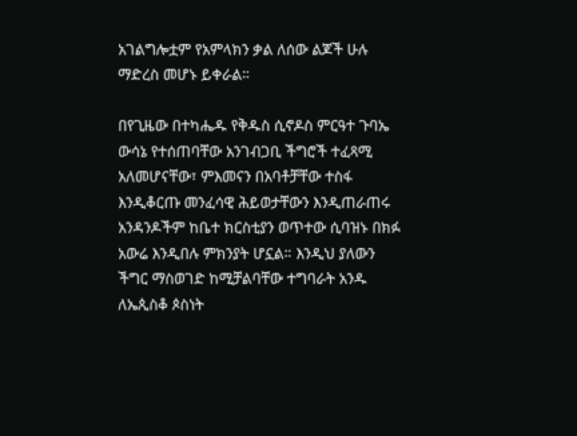አገልግሎቷም የአምላክን ቃል ለሰው ልጆች ሁሉ ማድረስ መሆኑ ይቀራል።

በየጊዜው በተካሔዱ የቅዱስ ሲኖዶስ ምርዓተ ጉባኤ ውሳኔ የተሰጠባቸው አንገብጋቢ ችግሮች ተፈጻሚ አለመሆናቸው፣ ምእመናን በአባቶቻቸው ተስፋ እንዲቆርጡ መንፈሳዊ ሕይወታቸውን እንዲጠራጠሩ አንዳንዶችም ከቤተ ክርስቲያን ወጥተው ሲባዝኑ በክፉ አውሬ እንዲበሉ ምክንያት ሆኗል። እንዲህ ያለውን ችግር ማስወገድ ከሚቻልባቸው ተግባራት አንዱ ለኤጲስቆ ጶስነት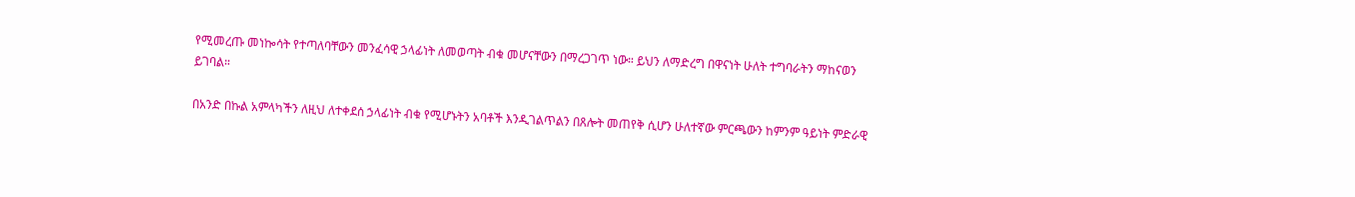የሚመረጡ መነኰሳት የተጣለባቸውን መንፈሳዊ ኃላፊነት ለመወጣት ብቁ መሆናቸውን በማረጋገጥ ነው። ይህን ለማድረግ በዋናነት ሁለት ተግባራትን ማከናወን ይገባል።

በአንድ በኩል አምላካችን ለዚህ ለተቀደሰ ኃላፊነት ብቁ የሚሆኑትን አባቶች እንዲገልጥልን በጸሎት መጠየቅ ሲሆን ሁለተኛው ምርጫውን ከምንም ዓይነት ምድራዊ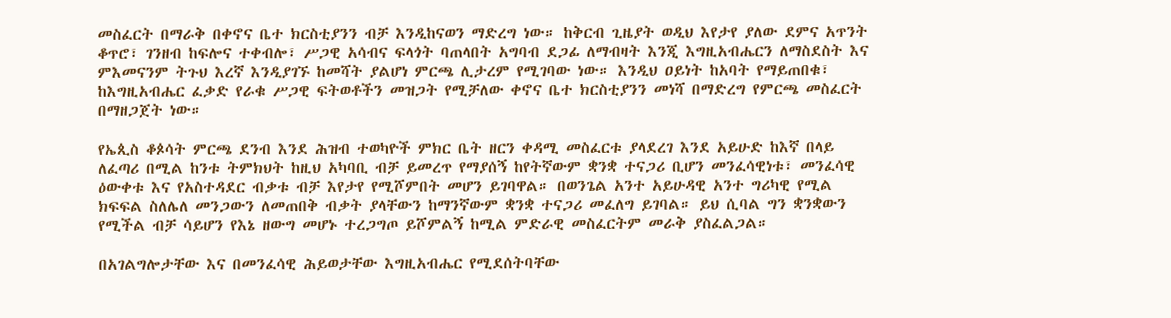መስፈርት በማራቅ በቀኖና ቤተ ክርስቲያንን ብቻ እንዲከናወን ማድረግ ነው። ከቅርብ ጊዜያት ወዲህ እየታየ ያለው ደምና አጥንት ቆጥሮ፣ ገንዘብ ከፍሎና ተቀብሎ፣ ሥጋዊ አሳብና ፍላጎት ባጠላበት አግባብ ደጋፊ ለማብዛት እንጂ እግዚአብሔርን ለማስደስት እና ምእመናንም ትጉህ እረኛ እንዲያገኙ ከመሻት ያልሆነ ምርጫ ሊታረም የሚገባው ነው። እንዲህ ዐይነት ከአባት የማይጠበቁ፣ ከእግዚአብሔር ፈቃድ የራቁ ሥጋዊ ፍትወቶችን መዝጋት የሚቻለው ቀኖና ቤተ ክርስቲያንን መነሻ በማድረግ የምርጫ መስፈርት በማዘጋጀት ነው።

የኤጲስ ቆጶሳት ምርጫ ደንብ እንደ ሕዝብ ተወካዮች ምክር ቤት ዘርን ቀዳሚ መስፈርቱ ያላደረገ እንደ አይሁድ ከእኛ በላይ ለፈጣሪ በሚል ከንቱ ትምክህት ከዚህ አካባቢ ብቻ ይመረጥ የማያሰኝ ከየትኛውም ቋንቋ ተናጋሪ ቢሆን መንፈሳዊነቱ፣ መንፈሳዊ ዕውቀቱ እና የአስተዳደር ብቃቱ ብቻ እየታየ የሚሾምበት መሆን ይገባዋል። በወንጌል አንተ አይሁዳዊ አንተ ግሪካዊ የሚል ክፍፍል ስለሌለ መንጋውን ለመጠበቅ ብቃት ያላቸውን ከማንኛውም ቋንቋ ተናጋሪ መፈለግ ይገባል። ይህ ሲባል ግን ቋንቋውን የሚችል ብቻ ሳይሆን የእኔ ዘውግ መሆኑ ተረጋግጦ ይሾምልኝ ከሚል ምድራዊ መስፈርትም መራቅ ያስፈልጋል።

በአገልግሎታቸው እና በመንፈሳዊ ሕይወታቸው እግዚአብሔር የሚደሰትባቸው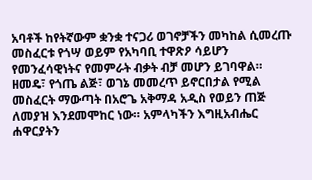አባቶች ከየትኛውም ቋንቋ ተናጋሪ ወገኖቻችን መካከል ሲመረጡ መስፈርቱ የጎሣ ወይም የአካባቢ ተዋጽዖ ሳይሆን የመንፈሳዊነትና የመምራት ብቃት ብቻ መሆን ይገባዋል። ዘመዴ፣ የጎጤ ልጅ፣ ወገኔ መመረጥ ይኖርበታል የሚል መስፈርት ማውጣት በአሮጌ አቅማዳ አዲስ የወይን ጠጅ ለመያዝ እንደመሞከር ነው። አምላካችን እግዚአብሔር ሐዋርያትን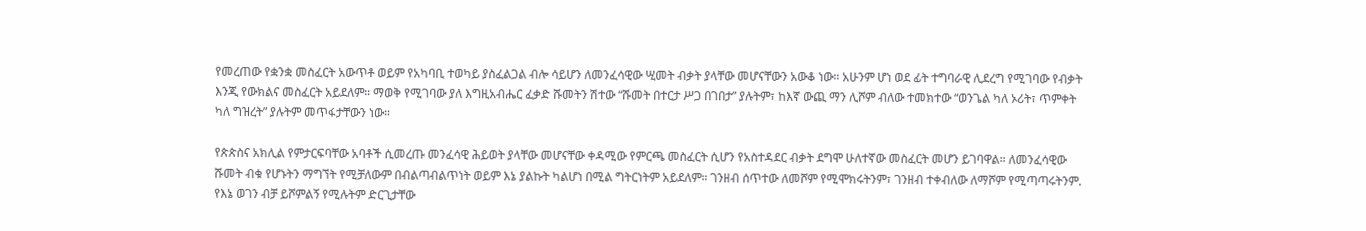የመረጠው የቋንቋ መስፈርት አውጥቶ ወይም የአካባቢ ተወካይ ያስፈልጋል ብሎ ሳይሆን ለመንፈሳዊው ሢመት ብቃት ያላቸው መሆናቸውን አውቆ ነው። አሁንም ሆነ ወደ ፊት ተግባራዊ ሊደረግ የሚገባው የብቃት እንጂ የውክልና መስፈርት አይደለም። ማወቅ የሚገባው ያለ እግዚአብሔር ፈቃድ ሹመትን ሽተው “ሹመት በተርታ ሥጋ በገበታ” ያሉትም፣ ከእኛ ውጪ ማን ሊሾም ብለው ተመክተው “ወንጌል ካለ ኦሪት፣ ጥምቀት ካለ ግዝረት” ያሉትም መጥፋታቸውን ነው።

የጵጵስና አክሊል የምታርፍባቸው አባቶች ሲመረጡ መንፈሳዊ ሕይወት ያላቸው መሆናቸው ቀዳሚው የምርጫ መስፈርት ሲሆን የአስተዳደር ብቃት ደግሞ ሁለተኛው መስፈርት መሆን ይገባዋል። ለመንፈሳዊው ሹመት ብቁ የሆኑትን ማግኘት የሚቻለውም በብልጣብልጥነት ወይም እኔ ያልኩት ካልሆነ በሚል ግትርነትም አይደለም። ገንዘብ ሰጥተው ለመሾም የሚሞክሩትንም፣ ገንዘብ ተቀብለው ለማሾም የሚጣጣሩትንም. የእኔ ወገን ብቻ ይሾምልኝ የሚሉትም ድርጊታቸው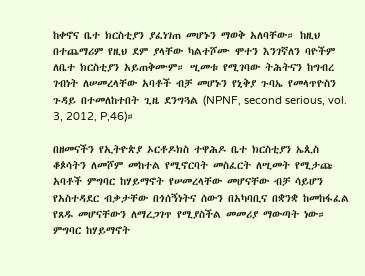ከቀኖና ቤተ ክርስቲያን ያፈነገጠ መሆኑን ማወቅ አለባቸው። ከዚህ በተጨማሪም የዚህ ደም ያላቸው ካልተሾሙ ሞተን እንገኛለን ባዮችም ለቤተ ክርስቲያን አይጠቅሙም። ሢመቱ የሚገባው ትሕትናን ከግብረ ገብነት ለሠመረላቸው አባቶች ብቻ መሆኑን የኒቅያ ጉባኤ የመላጥዮስን ጉዳይ በተመለከተበት ጊዜ ደንግጓል (NPNF, second serious, vol. 3, 2012, P,46)።

በዘመናችን የኢትዮጵያ ኦርቶዶክስ ተዋሕዶ ቤተ ክርስቲያን ኤጲስ ቆጶሳትን ለመሾም መከተል የሚኖርባት መስፈርት ለሢመት የሚታጩ አባቶች ምግባር ከሃይማኖት የሠመረላቸው መሆናቸው ብቻ ሳይሆን የአስተዳደር ብቃታቸው በጎሰኝነትና ሰውን በአካባቢና በቋንቋ ከመከፋፈል የጸዱ መሆናቸውን ለማረጋገጥ የሚያስችል መመሪያ ማውጣት ነው። ምግባር ከሃይማኖት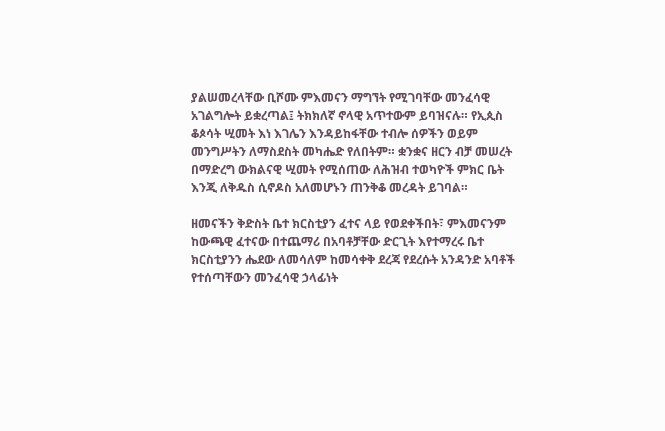ያልሠመረላቸው ቢሾሙ ምእመናን ማግኘት የሚገባቸው መንፈሳዊ አገልግሎት ይቋረጣል፤ ትክክለኛ ኖላዊ አጥተውም ይባዝናሉ። የኢጲስ ቆጶሳት ሢመት እነ እገሌን እንዳይከፋቸው ተብሎ ሰዎችን ወይም መንግሥትን ለማስደስት መካሔድ የለበትም። ቋንቋና ዘርን ብቻ መሠረት በማድረግ ውክልናዊ ሢመት የሚሰጠው ለሕዝብ ተወካዮች ምክር ቤት እንጂ ለቅዱስ ሲኖዶስ አለመሆኑን ጠንቅቆ መረዳት ይገባል።

ዘመናችን ቅድስት ቤተ ክርስቲያን ፈተና ላይ የወደቀችበት፣ ምእመናንም ከውጫዊ ፈተናው በተጨማሪ በአባቶቻቸው ድርጊት እየተማረሩ ቤተ ክርስቲያንን ሔደው ለመሳለም ከመሳቀቅ ደረጃ የደረሱት አንዳንድ አባቶች የተሰጣቸውን መንፈሳዊ ኃላፊነት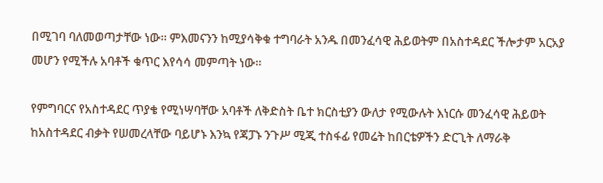በሚገባ ባለመወጣታቸው ነው። ምእመናንን ከሚያሳቅቁ ተግባራት አንዱ በመንፈሳዊ ሕይወትም በአስተዳደር ችሎታም አርአያ መሆን የሚችሉ አባቶች ቁጥር እየሳሳ መምጣት ነው።

የምግባርና የአስተዳደር ጥያቄ የሚነሣባቸው አባቶች ለቅድስት ቤተ ክርስቲያን ውለታ የሚውሉት እነርሱ መንፈሳዊ ሕይወት ከአስተዳደር ብቃት የሠመረላቸው ባይሆኑ እንኳ የጃፓኑ ንጉሥ ሚጂ ተስፋፊ የመሬት ከበርቴዎችን ድርጊት ለማራቅ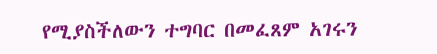የሚያስችለውን ተግባር በመፈጸም አገሩን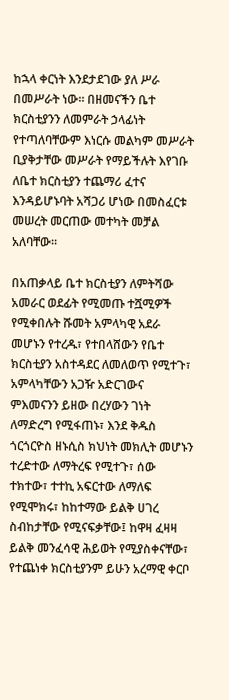ከኋላ ቀርነት እንደታደገው ያለ ሥራ በመሥራት ነው። በዘመናችን ቤተ ክርስቲያንን ለመምራት ኃላፊነት የተጣለባቸውም እነርሱ መልካም መሥራት ቢያቅታቸው መሥራት የማይችሉት እየገቡ ለቤተ ክርስቲያን ተጨማሪ ፈተና እንዳይሆኑባት አሻጋሪ ሆነው በመስፈርቱ መሠረት መርጠው መተካት መቻል አለባቸው።

በአጠቃላይ ቤተ ክርስቲያን ለምትሻው አመራር ወደፊት የሚመጡ ተሿሚዎች የሚቀበሉት ሹመት አምላካዊ አደራ መሆኑን የተረዱ፣ የተበላሸውን የቤተ ክርስቲያን አስተዳደር ለመለወጥ የሚተጉ፣ አምላካቸውን አጋዥ አድርገውና ምእመናንን ይዘው በረሃውን ገነት ለማድረግ የሚፋጠኑ፣ እንደ ቅዱስ ጎርጎርዮስ ዘኑሲስ ክህነት መክሊት መሆኑን ተረድተው ለማትረፍ የሚተጉ፣ ሰው ተክተው፣ ተተኪ አፍርተው ለማለፍ የሚሞክሩ፣ ከከተማው ይልቅ ሀገረ ስብከታቸው የሚናፍቃቸው፤ ከዋዛ ፈዛዛ ይልቅ መንፈሳዊ ሕይወት የሚያስቀናቸው፣ የተጨነቀ ክርስቲያንም ይሁን አረማዊ ቀርቦ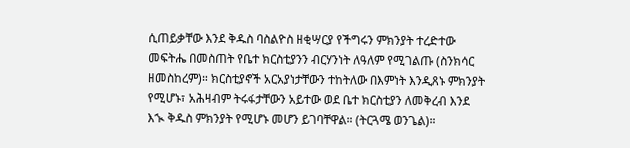ሲጠይቃቸው እንደ ቅዱስ ባስልዮስ ዘቂሣርያ የችግሩን ምክንያት ተረድተው መፍትሔ በመስጠት የቤተ ክርስቲያንን ብርሃንነት ለዓለም የሚገልጡ (ስንክሳር ዘመስከረም)። ክርስቲያኖች አርአያነታቸውን ተከትለው በእምነት እንዲጸኑ ምክንያት የሚሆኑ፣ አሕዛብም ትሩፋታቸውን አይተው ወደ ቤተ ክርስቲያን ለመቅረብ እንደ እኊ ቅዱስ ምክንያት የሚሆኑ መሆን ይገባቸዋል። (ትርጓሜ ወንጌል)።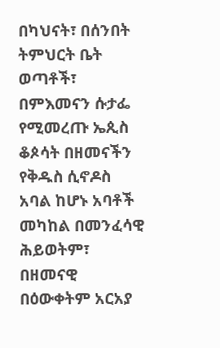በካህናት፣ በሰንበት ትምህርት ቤት ወጣቶች፣ በምእመናን ሱታፌ የሚመረጡ ኤጲስ ቆጶሳት በዘመናችን የቅዱስ ሲኖዶስ አባል ከሆኑ አባቶች መካከል በመንፈሳዊ ሕይወትም፣ በዘመናዊ በዕውቀትም አርአያ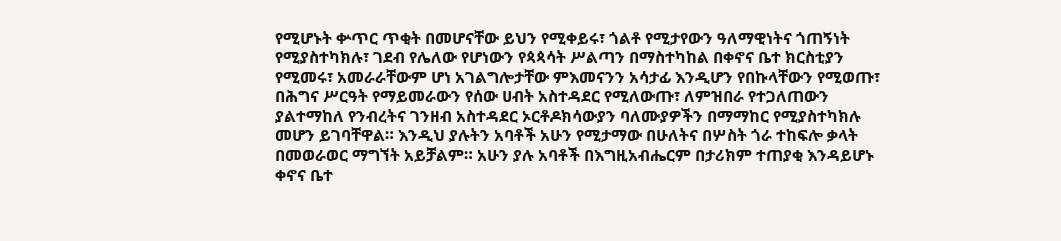የሚሆኑት ቍጥር ጥቂት በመሆናቸው ይህን የሚቀይሩ፣ ጎልቶ የሚታየውን ዓለማዊነትና ጎጠኝነት የሚያስተካክሉ፣ ገደብ የሌለው የሆነውን የጳጳሳት ሥልጣን በማስተካከል በቀኖና ቤተ ክርስቲያን የሚመሩ፣ አመራራቸውም ሆነ አገልግሎታቸው ምእመናንን አሳታፊ እንዲሆን የበኩላቸውን የሚወጡ፣ በሕግና ሥርዓት የማይመራውን የሰው ሀብት አስተዳደር የሚለውጡ፣ ለምዝበራ የተጋለጠውን ያልተማከለ የንብረትና ገንዘብ አስተዳደር ኦርቶዶክሳውያን ባለሙያዎችን በማማከር የሚያስተካክሉ መሆን ይገባቸዋል። እንዲህ ያሉትን አባቶች አሁን የሚታማው በሁለትና በሦስት ጎራ ተከፍሎ ቃላት በመወራወር ማግኘት አይቻልም። አሁን ያሉ አባቶች በእግዚአብሔርም በታሪክም ተጠያቂ እንዳይሆኑ ቀኖና ቤተ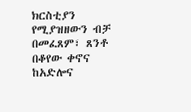ክርስቲያን የሚያዝዘውን ብቻ በመፈጸም፣ ጸንቶ በቆየው ቀኖና ከአድሎና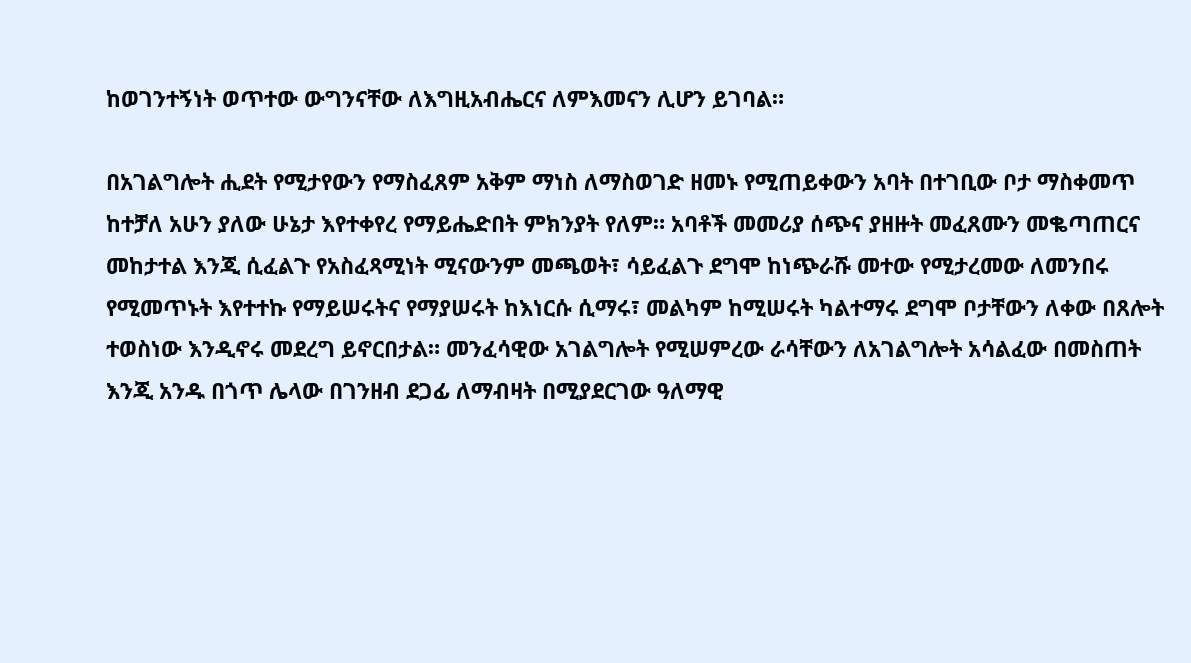ከወገንተኝነት ወጥተው ውግንናቸው ለእግዚአብሔርና ለምእመናን ሊሆን ይገባል።

በአገልግሎት ሒደት የሚታየውን የማስፈጸም አቅም ማነስ ለማስወገድ ዘመኑ የሚጠይቀውን አባት በተገቢው ቦታ ማስቀመጥ ከተቻለ አሁን ያለው ሁኔታ እየተቀየረ የማይሔድበት ምክንያት የለም። አባቶች መመሪያ ሰጭና ያዘዙት መፈጸሙን መቈጣጠርና መከታተል እንጂ ሲፈልጉ የአስፈጻሚነት ሚናውንም መጫወት፣ ሳይፈልጉ ደግሞ ከነጭራሹ መተው የሚታረመው ለመንበሩ የሚመጥኑት እየተተኩ የማይሠሩትና የማያሠሩት ከእነርሱ ሲማሩ፣ መልካም ከሚሠሩት ካልተማሩ ደግሞ ቦታቸውን ለቀው በጸሎት ተወስነው እንዲኖሩ መደረግ ይኖርበታል። መንፈሳዊው አገልግሎት የሚሠምረው ራሳቸውን ለአገልግሎት አሳልፈው በመስጠት እንጂ አንዱ በጎጥ ሌላው በገንዘብ ደጋፊ ለማብዛት በሚያደርገው ዓለማዊ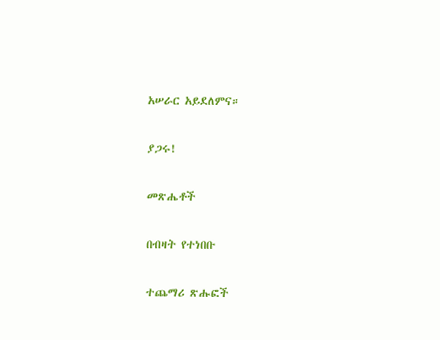አሠራር አይደለምና።

ያጋሩ!

መጽሔቶች

በብዛት የተነበቡ

ተጨማሪ ጽሑፎች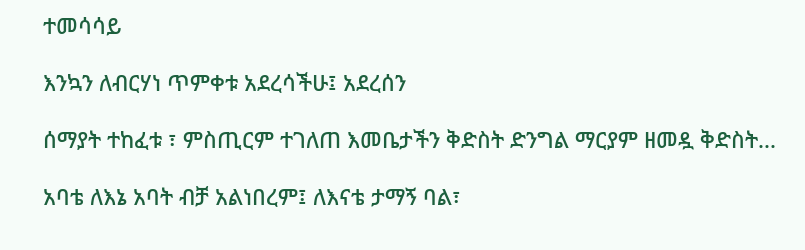ተመሳሳይ

እንኳን ለብርሃነ ጥምቀቱ አደረሳችሁ፤ አደረሰን

ሰማያት ተከፈቱ ፣ ምስጢርም ተገለጠ እመቤታችን ቅድስት ድንግል ማርያም ዘመዷ ቅድስት...

አባቴ ለእኔ አባት ብቻ አልነበረም፤ ለእናቴ ታማኝ ባል፣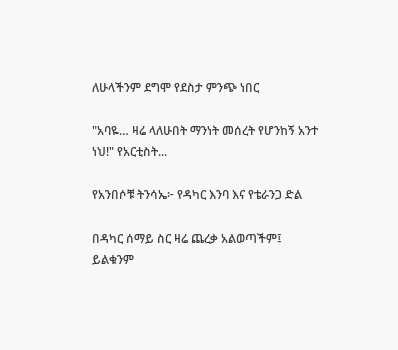ለሁላችንም ደግሞ የደስታ ምንጭ ነበር

"አባዬ… ዛሬ ላለሁበት ማንነት መሰረት የሆንከኝ አንተ ነህ!" የአርቲስት...

የአንበሶቹ ትንሳኤ፦ የዳካር እንባ እና የቴራንጋ ድል

በዳካር ሰማይ ስር ዛሬ ጨረቃ አልወጣችም፤ ይልቁንም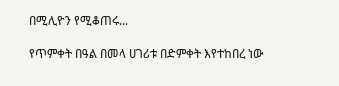በሚሊዮን የሚቆጠሩ...

የጥምቀት በዓል በመላ ሀገሪቱ በድምቀት እየተከበረ ነው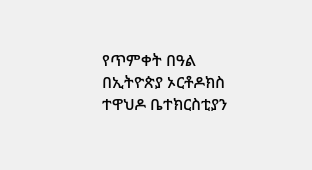የጥምቀት በዓል በኢትዮጵያ ኦርቶዶክስ ተዋህዶ ቤተክርስቲያን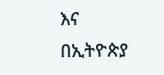እና በኢትዮጵያ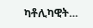ካቶሊካዊት...